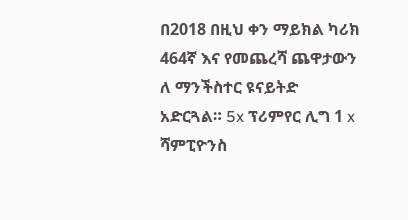በ2018 በዚህ ቀን ማይክል ካሪክ 464ኛ እና የመጨረሻ ጨዋታውን ለ ማንችስተር ዩናይትድ አድርጓል። 5x ፕሪምየር ሊግ 1 x ሻምፒዮንስ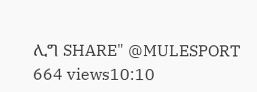ሊግ SHARE" @MULESPORT 664 views10:10